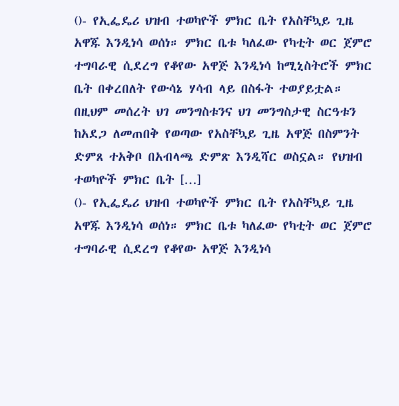()- የኢፌዴሪ ህዝብ ተወካዮች ምክር ቤት የአስቸኳይ ጊዜ አዋጁ እንዲነሳ ወሰነ። ምክር ቤቱ ካለፈው የካቲት ወር ጀምሮ ተግባራዊ ሲደረግ የቆየው አዋጅ እንዲነሳ ከሚኒስትሮች ምክር ቤት በቀረበለት የውሳኔ ሃሳብ ላይ በስፋት ተወያይቷል። በዚህም መሰረት ህገ መንግስቱንና ህገ መንግስታዊ ስርዓቱን ከአደጋ ለመጠበቅ የወጣው የአስቸኳይ ጊዜ አዋጅ በስምንት ድምጸ ተአቅቦ በአብላጫ ድምጽ እንዲሻር ወስኗል። የህዝብ ተወካዮች ምክር ቤት […]
()- የኢፌዴሪ ህዝብ ተወካዮች ምክር ቤት የአስቸኳይ ጊዜ አዋጁ እንዲነሳ ወሰነ። ምክር ቤቱ ካለፈው የካቲት ወር ጀምሮ ተግባራዊ ሲደረግ የቆየው አዋጅ እንዲነሳ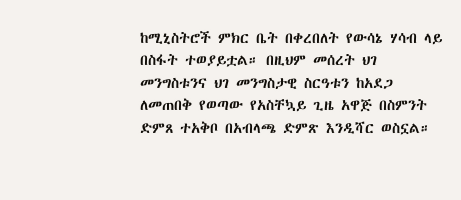ከሚኒስትሮች ምክር ቤት በቀረበለት የውሳኔ ሃሳብ ላይ በስፋት ተወያይቷል። በዚህም መሰረት ህገ መንግስቱንና ህገ መንግስታዊ ስርዓቱን ከአደጋ ለመጠበቅ የወጣው የአስቸኳይ ጊዜ አዋጅ በስምንት ድምጸ ተአቅቦ በአብላጫ ድምጽ እንዲሻር ወስኗል።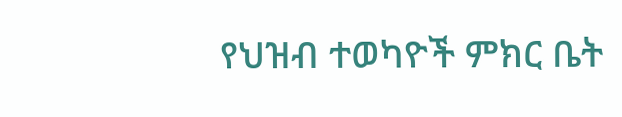የህዝብ ተወካዮች ምክር ቤት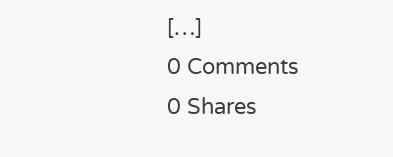[…]
0 Comments
0 Shares